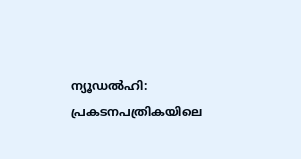ന്യൂഡൽഹി: പ്രകടനപത്രികയിലെ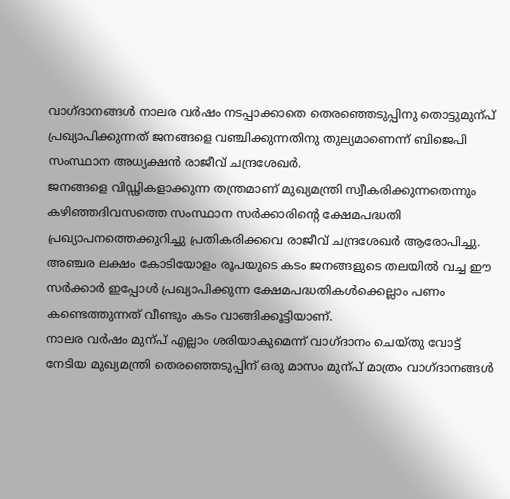വാഗ്ദാനങ്ങൾ നാലര വർഷം നടപ്പാക്കാതെ തെരഞ്ഞെടുപ്പിനു തൊട്ടുമുന്പ് പ്രഖ്യാപിക്കുന്നത് ജനങ്ങളെ വഞ്ചിക്കുന്നതിനു തുല്യമാണെന്ന് ബിജെപി സംസ്ഥാന അധ്യക്ഷൻ രാജീവ് ചന്ദ്രശേഖർ.
ജനങ്ങളെ വിഡ്ഢികളാക്കുന്ന തന്ത്രമാണ് മുഖ്യമന്ത്രി സ്വീകരിക്കുന്നതെന്നും കഴിഞ്ഞദിവസത്തെ സംസ്ഥാന സർക്കാരിന്റെ ക്ഷേമപദ്ധതി പ്രഖ്യാപനത്തെക്കുറിച്ചു പ്രതികരിക്കവെ രാജീവ് ചന്ദ്രശേഖർ ആരോപിച്ചു.
അഞ്ചര ലക്ഷം കോടിയോളം രൂപയുടെ കടം ജനങ്ങളുടെ തലയിൽ വച്ച ഈ സർക്കാർ ഇപ്പോൾ പ്രഖ്യാപിക്കുന്ന ക്ഷേമപദ്ധതികൾക്കെല്ലാം പണം കണ്ടെത്തുന്നത് വീണ്ടും കടം വാങ്ങിക്കൂട്ടിയാണ്.
നാലര വർഷം മുന്പ് എല്ലാം ശരിയാകുമെന്ന് വാഗ്ദാനം ചെയ്തു വോട്ട് നേടിയ മുഖ്യമന്ത്രി തെരഞ്ഞെടുപ്പിന് ഒരു മാസം മുന്പ് മാത്രം വാഗ്ദാനങ്ങൾ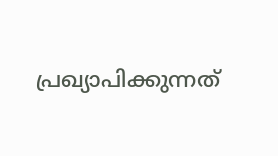പ്രഖ്യാപിക്കുന്നത്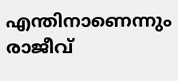എന്തിനാണെന്നും രാജീവ്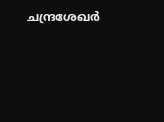ചന്ദ്രശേഖർ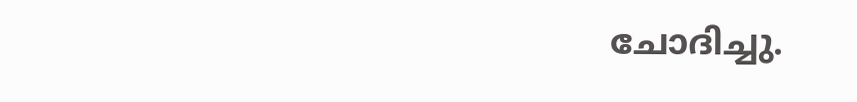ചോദിച്ചു.